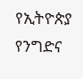የኢትዮጵያ የንግድና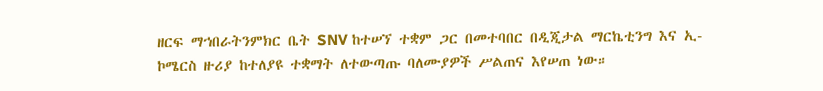ዘርፍ ማኀበራትንምክር ቤት SNV ከተሠኘ ተቋም ጋር በመተባበር በዲጂታል ማርኬቲንግ እና ኢ-ኮሜርስ ዙሪያ ከተለያዩ ተቋማት ለተውጣጡ ባለሙያዎች ሥልጠና እየሠጠ ነው።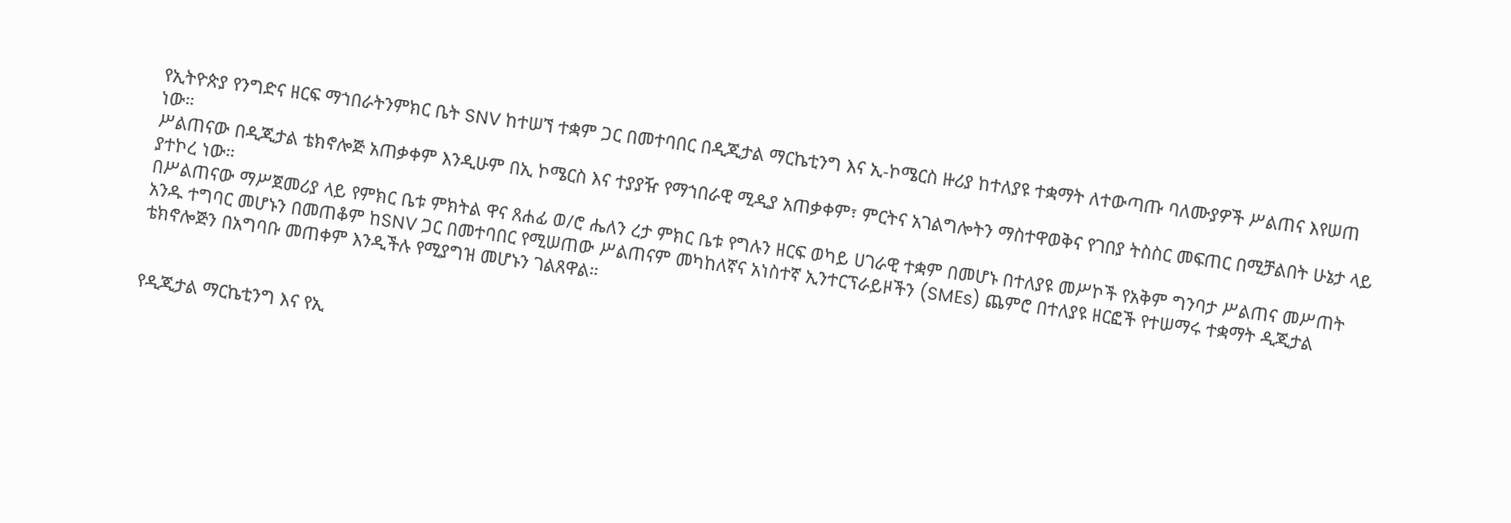የኢትዮጵያ የንግድና ዘርፍ ማኀበራትንምክር ቤት SNV ከተሠኘ ተቋም ጋር በመተባበር በዲጂታል ማርኬቲንግ እና ኢ-ኮሜርስ ዙሪያ ከተለያዩ ተቋማት ለተውጣጡ ባለሙያዎች ሥልጠና እየሠጠ ነው።
ሥልጠናው በዲጂታል ቴክኖሎጅ አጠቃቀም እንዲሁም በኢ ኮሜርስ እና ተያያዥ የማኀበራዊ ሚዲያ አጠቃቀም፣ ምርትና አገልግሎትን ማስተዋወቅና የገበያ ትስስር መፍጠር በሚቻልበት ሁኔታ ላይ ያተኮረ ነው።
በሥልጠናው ማሥጀመሪያ ላይ የምክር ቤቱ ምክትል ዋና ጸሐፊ ወ/ሮ ሔለን ረታ ምክር ቤቱ የግሉን ዘርፍ ወካይ ሀገራዊ ተቋም በመሆኑ በተለያዩ መሥኮች የአቅም ግንባታ ሥልጠና መሥጠት አንዱ ተግባር መሆኑን በመጠቆም ከSNV ጋር በመተባበር የሚሠጠው ሥልጠናም መካከለኛና አነስተኛ ኢንተርፕራይዞችን (SMEs) ጨምሮ በተለያዩ ዘርፎች የተሠማሩ ተቋማት ዲጂታል ቴክኖሎጅን በአግባቡ መጠቀም እንዲችሉ የሚያግዝ መሆኑን ገልጸዋል።


የዲጂታል ማርኬቲንግ እና የኢ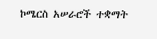ኮሜርስ አሠራሮች ተቋማት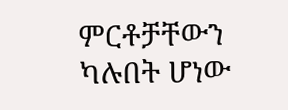ምርቶቻቸውን ካሉበት ሆነው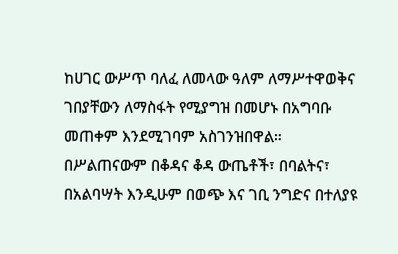ከሀገር ውሥጥ ባለፈ ለመላው ዓለም ለማሥተዋወቅና ገበያቸውን ለማስፋት የሚያግዝ በመሆኑ በአግባቡ መጠቀም እንደሚገባም አስገንዝበዋል።
በሥልጠናውም በቆዳና ቆዳ ውጤቶች፣ በባልትና፣ በአልባሣት እንዲሁም በወጭ እና ገቢ ንግድና በተለያዩ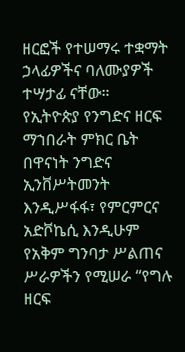ዘርፎች የተሠማሩ ተቋማት ኃላፊዎችና ባለሙያዎች ተሣታፊ ናቸው።
የኢትዮጵያ የንግድና ዘርፍ ማኀበራት ምክር ቤት በዋናነት ንግድና ኢንቨሥትመንት እንዲሥፋፋ፣ የምርምርና አድቮኬሲ እንዲሁም የአቅም ግንባታ ሥልጠና ሥራዎችን የሚሠራ “የግሉ ዘርፍ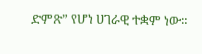ድምጽ” የሆነ ሀገራዊ ተቋም ነው።